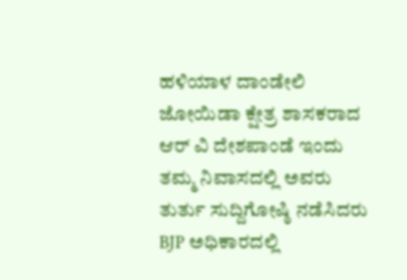ಹಳಿಯಾಳ ದಾಂಡೇಲಿ ಜೋಯಿಡಾ ಕ್ಷೇತ್ರ ಶಾಸಕರಾದ ಆರ್ ವಿ ದೇಶಪಾಂಡೆ ಇಂದು ತಮ್ಮ ನಿವಾಸದಲ್ಲಿ ಅವರು ತುರ್ತು ಸುದ್ದಿಗೋಷ್ಠಿ ನಡೆಸಿದರು
BJP ಅಧಿಕಾರದಲ್ಲಿ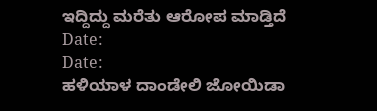ಇದ್ದಿದ್ದು ಮರೆತು ಆರೋಪ ಮಾಡ್ತಿದೆ
Date:
Date:
ಹಳಿಯಾಳ ದಾಂಡೇಲಿ ಜೋಯಿಡಾ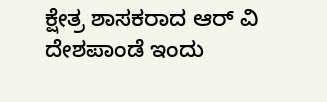ಕ್ಷೇತ್ರ ಶಾಸಕರಾದ ಆರ್ ವಿ ದೇಶಪಾಂಡೆ ಇಂದು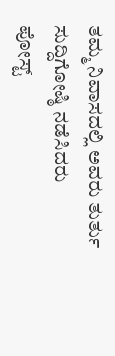ತಮ್ಮ ನಿವಾಸದಲ್ಲಿ ಅವರು ತುರ್ತು ಸುದ್ದಿಗೋಷ್ಠಿ ನಡೆಸಿದರು
ಪೋಸ್ಟ್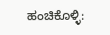ಹಂಚಿಕೊಳ್ಳಿ: